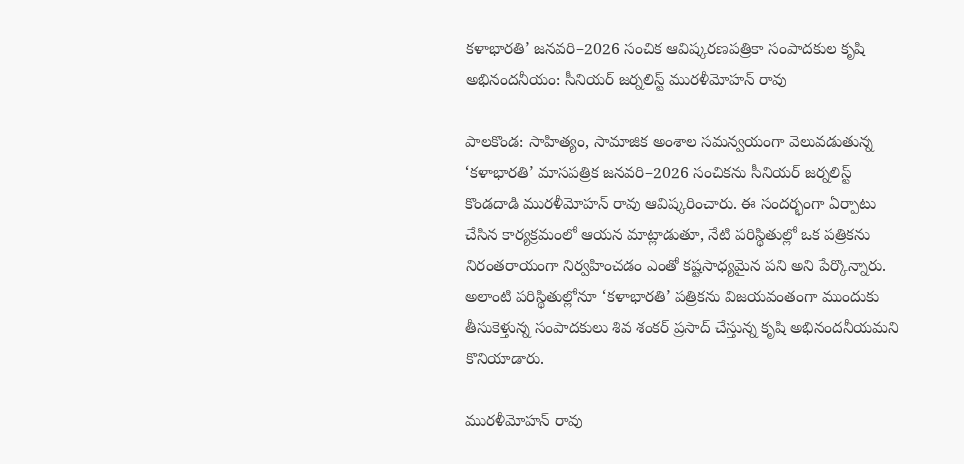కళాభారతి’ జనవరి–2026 సంచిక ఆవిష్కరణపత్రికా సంపాదకుల కృషి అభినందనీయం: సీనియర్ జర్నలిస్ట్ మురళీమోహన్ రావు

పాలకొండ: సాహిత్యం, సామాజిక అంశాల సమన్వయంగా వెలువడుతున్న ‘కళాభారతి’ మాసపత్రిక జనవరి–2026 సంచికను సీనియర్ జర్నలిస్ట్ కొండదాడి మురళీమోహన్ రావు ఆవిష్కరించారు. ఈ సందర్భంగా ఏర్పాటు చేసిన కార్యక్రమంలో ఆయన మాట్లాడుతూ, నేటి పరిస్థితుల్లో ఒక పత్రికను నిరంతరాయంగా నిర్వహించడం ఎంతో కష్టసాధ్యమైన పని అని పేర్కొన్నారు. అలాంటి పరిస్థితుల్లోనూ ‘కళాభారతి’ పత్రికను విజయవంతంగా ముందుకు తీసుకెళ్తున్న సంపాదకులు శివ శంకర్ ప్రసాద్ చేస్తున్న కృషి అభినందనీయమని కొనియాడారు.

మురళీమోహన్ రావు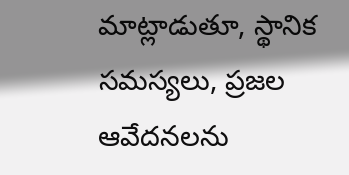మాట్లాడుతూ, స్థానిక సమస్యలు, ప్రజల ఆవేదనలను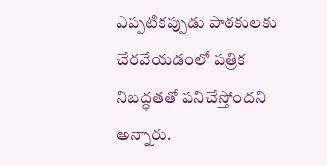ఎప్పటికప్పుడు పాఠకులకు చేరవేయడంలో పత్రిక నిబద్ధతతో పనిచేస్తోందని అన్నారు.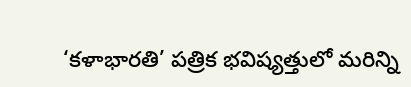‘కళాభారతి’ పత్రిక భవిష్యత్తులో మరిన్ని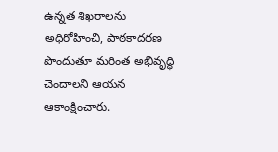ఉన్నత శిఖరాలను అధిరోహించి, పాఠకాదరణ పొందుతూ మరింత అభివృద్ధి చెందాలని ఆయన ఆకాంక్షించారు.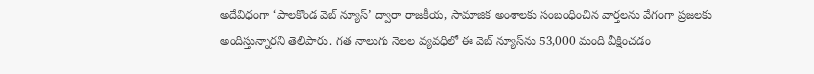అదేవిధంగా ‘పాలకొండ వెబ్ న్యూస్’ ద్వారా రాజకీయ, సామాజిక అంశాలకు సంబంధించిన వార్తలను వేగంగా ప్రజలకు అందిస్తున్నారని తెలిపారు. గత నాలుగు నెలల వ్యవధిలో ఈ వెబ్ న్యూస్‌ను 53,000 మంది వీక్షించడం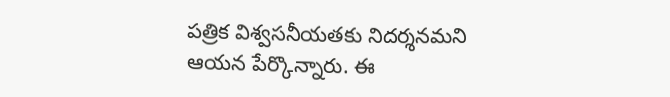పత్రిక విశ్వసనీయతకు నిదర్శనమని ఆయన పేర్కొన్నారు. ఈ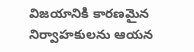విజయానికి కారణమైన నిర్వాహకులను ఆయన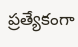ప్రత్యేకంగా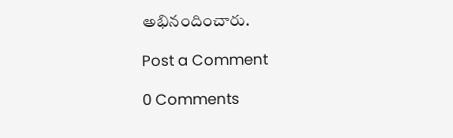అభినందించారు.

Post a Comment

0 Comments